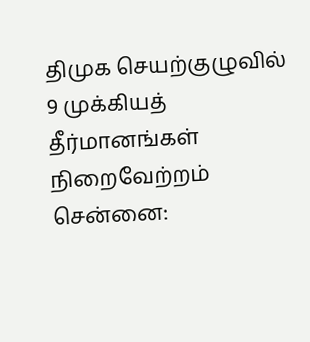திமுக செயற்குழுவில் 9 முக்கியத் தீர்மானங்கள் நிறைவேற்றம்
சென்னை: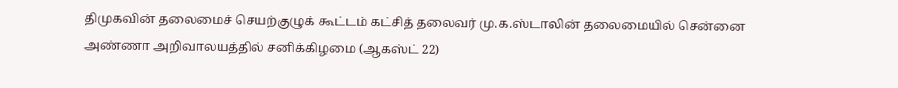திமுகவின் தலைமைச் செயற்குழுக் கூட்டம் கட்சித் தலைவர் மு.க.ஸ்டாலின் தலைமையில் சென்னை அண்ணா அறிவாலயத்தில் சனிக்கிழமை (ஆகஸ்ட் 22)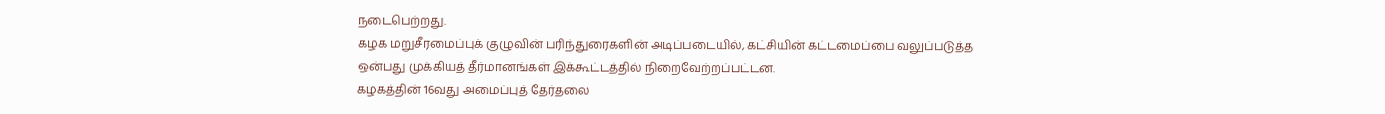நடைபெற்றது.
கழக மறுசீரமைப்புக் குழுவின் பரிந்துரைகளின் அடிப்படையில், கட்சியின் கட்டமைப்பை வலுப்படுத்த ஒன்பது முக்கியத் தீர்மானங்கள் இக்கூட்டத்தில் நிறைவேற்றப்பட்டன.
கழகத்தின் 16வது அமைப்புத் தேர்தலை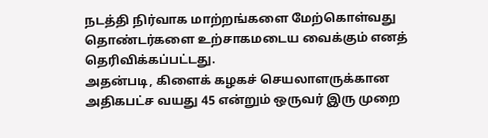நடத்தி நிர்வாக மாற்றங்களை மேற்கொள்வது தொண்டர்களை உற்சாகமடைய வைக்கும் எனத் தெரிவிக்கப்பட்டது.
அதன்படி, கிளைக் கழகச் செயலாளருக்கான அதிகபட்ச வயது 45 என்றும் ஒருவர் இரு முறை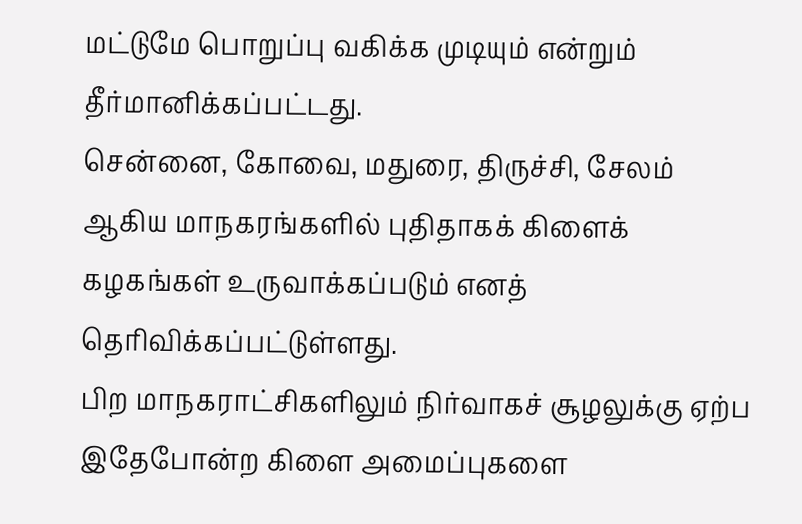மட்டுமே பொறுப்பு வகிக்க முடியும் என்றும் தீர்மானிக்கப்பட்டது.
சென்னை, கோவை, மதுரை, திருச்சி, சேலம் ஆகிய மாநகரங்களில் புதிதாகக் கிளைக் கழகங்கள் உருவாக்கப்படும் எனத் தெரிவிக்கப்பட்டுள்ளது.
பிற மாநகராட்சிகளிலும் நிர்வாகச் சூழலுக்கு ஏற்ப இதேபோன்ற கிளை அமைப்புகளை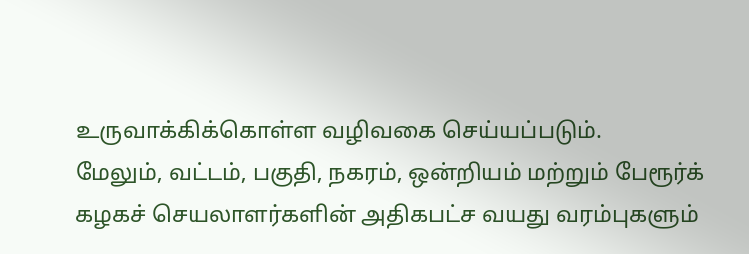உருவாக்கிக்கொள்ள வழிவகை செய்யப்படும்.
மேலும், வட்டம், பகுதி, நகரம், ஒன்றியம் மற்றும் பேரூர்க் கழகச் செயலாளர்களின் அதிகபட்ச வயது வரம்புகளும்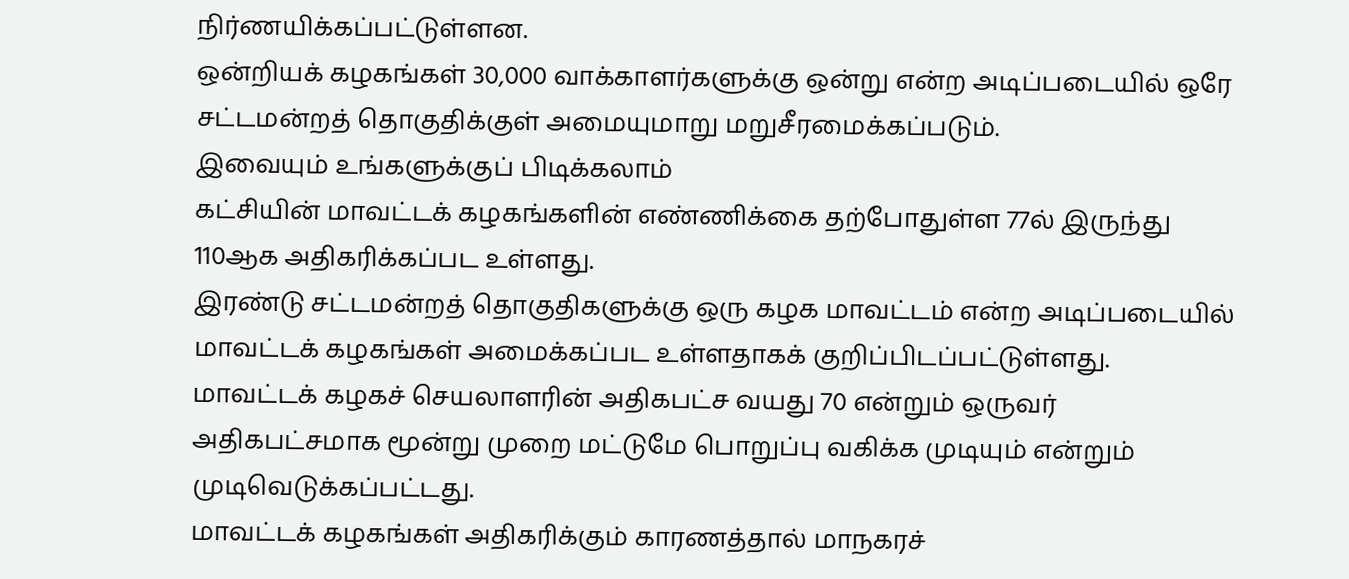நிர்ணயிக்கப்பட்டுள்ளன.
ஒன்றியக் கழகங்கள் 30,000 வாக்காளர்களுக்கு ஒன்று என்ற அடிப்படையில் ஒரே சட்டமன்றத் தொகுதிக்குள் அமையுமாறு மறுசீரமைக்கப்படும்.
இவையும் உங்களுக்குப் பிடிக்கலாம்
கட்சியின் மாவட்டக் கழகங்களின் எண்ணிக்கை தற்போதுள்ள 77ல் இருந்து 110ஆக அதிகரிக்கப்பட உள்ளது.
இரண்டு சட்டமன்றத் தொகுதிகளுக்கு ஒரு கழக மாவட்டம் என்ற அடிப்படையில் மாவட்டக் கழகங்கள் அமைக்கப்பட உள்ளதாகக் குறிப்பிடப்பட்டுள்ளது.
மாவட்டக் கழகச் செயலாளரின் அதிகபட்ச வயது 70 என்றும் ஒருவர் அதிகபட்சமாக மூன்று முறை மட்டுமே பொறுப்பு வகிக்க முடியும் என்றும் முடிவெடுக்கப்பட்டது.
மாவட்டக் கழகங்கள் அதிகரிக்கும் காரணத்தால் மாநகரச்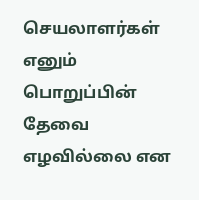செயலாளர்கள் எனும் பொறுப்பின் தேவை எழவில்லை என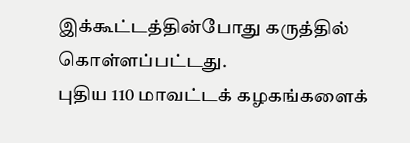இக்கூட்டத்தின்போது கருத்தில் கொள்ளப்பட்டது.
புதிய 110 மாவட்டக் கழகங்களைக்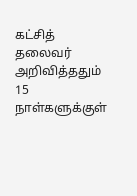கட்சித் தலைவர் அறிவித்ததும் 15 நாள்களுக்குள்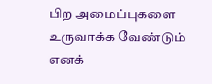பிற அமைப்புகளை உருவாக்க வேண்டும் எனக்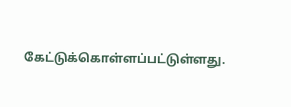கேட்டுக்கொள்ளப்பட்டுள்ளது.